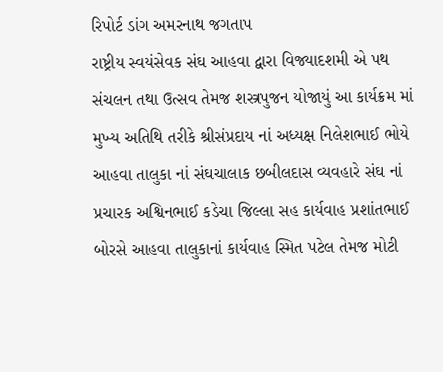રિપોર્ટ ડાંગ અમરનાથ જગતાપ
રાષ્ટ્રીય સ્વયંસેવક સંઘ આહવા દ્વારા વિજ્યાદશમી એ પથ સંચલન તથા ઉત્સવ તેમજ શસ્ત્રપુજન યોજાયું આ કાર્યક્રમ માં મુખ્ય અતિથિ તરીકે શ્રીસંપ્રદાય નાં અધ્યક્ષ નિલેશભાઈ ભોયે આહવા તાલુકા નાં સંઘચાલાક છબીલદાસ વ્યવહારે સંઘ નાં પ્રચારક અશ્વિનભાઈ કડેચા જિલ્લા સહ કાર્યવાહ પ્રશાંતભાઈ બોરસે આહવા તાલુકાનાં કાર્યવાહ સ્મિત પટેલ તેમજ મોટી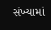સંખ્યામાં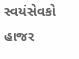સ્વયંસેવકો હાજર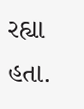રહ્યા હતા.